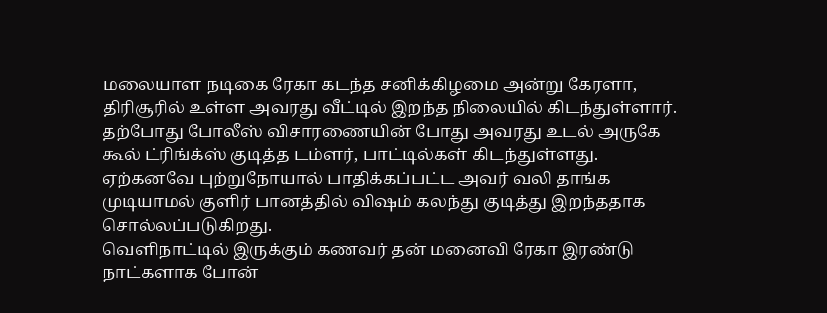மலையாள நடிகை ரேகா கடந்த சனிக்கிழமை அன்று கேரளா, திரிசூரில் உள்ள அவரது வீட்டில் இறந்த நிலையில் கிடந்துள்ளார்.
தற்போது போலீஸ் விசாரணையின் போது அவரது உடல் அருகே கூல் ட்ரிங்க்ஸ் குடித்த டம்ளர், பாட்டில்கள் கிடந்துள்ளது.
ஏற்கனவே புற்றுநோயால் பாதிக்கப்பட்ட அவர் வலி தாங்க முடியாமல் குளிர் பானத்தில் விஷம் கலந்து குடித்து இறந்ததாக சொல்லப்படுகிறது.
வெளிநாட்டில் இருக்கும் கணவர் தன் மனைவி ரேகா இரண்டு நாட்களாக போன்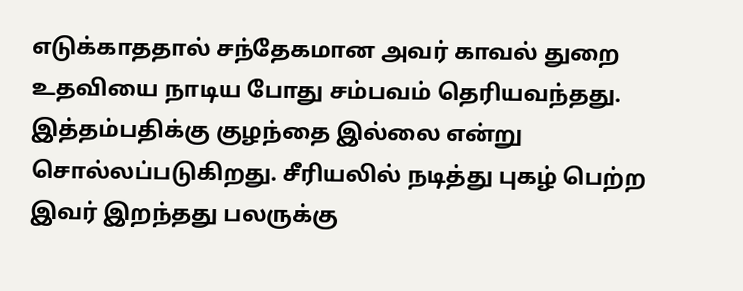எடுக்காததால் சந்தேகமான அவர் காவல் துறை உதவியை நாடிய போது சம்பவம் தெரியவந்தது.
இத்தம்பதிக்கு குழந்தை இல்லை என்று சொல்லப்படுகிறது. சீரியலில் நடித்து புகழ் பெற்ற இவர் இறந்தது பலருக்கு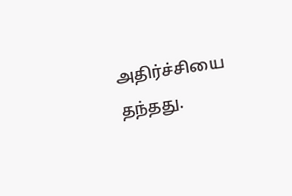அதிர்ச்சியை தந்தது.